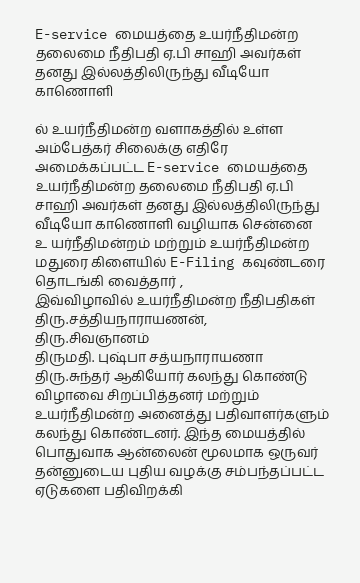E-service மையத்தை உயர்நீதிமன்ற தலைமை நீதிபதி ஏ.பி சாஹி அவர்கள் தனது இல்லத்திலிருந்து வீடியோ காணொளி

ல் உயர்நீதிமன்ற வளாகத்தில் உள்ள அம்பேத்கர் சிலைக்கு எதிரே அமைக்கப்பட்ட E-service மையத்தை உயர்நீதிமன்ற தலைமை நீதிபதி ஏ.பி சாஹி அவர்கள் தனது இல்லத்திலிருந்து வீடியோ காணொளி வழியாக சென்னை
உ யர்நீதிமன்றம் மற்றும் உயர்நீதிமன்ற மதுரை கிளையில் E-Filing கவுண்டரை தொடங்கி வைத்தார் ,
இவ்விழாவில் உயர்நீதிமன்ற நீதிபதிகள் திரு.சத்தியநாராயணன்,
திரு.சிவஞானம்
திருமதி. புஷ்பா சத்யநாராயணா
திரு.சுந்தர் ஆகியோர் கலந்து கொண்டு விழாவை சிறப்பித்தனர் மற்றும் உயர்நீதிமன்ற அனைத்து பதிவாளர்களும் கலந்து கொண்டனர். இந்த மையத்தில் பொதுவாக ஆன்லைன் மூலமாக ஒருவர் தன்னுடைய புதிய வழக்கு சம்பந்தப்பட்ட ஏடுகளை பதிவிறக்கி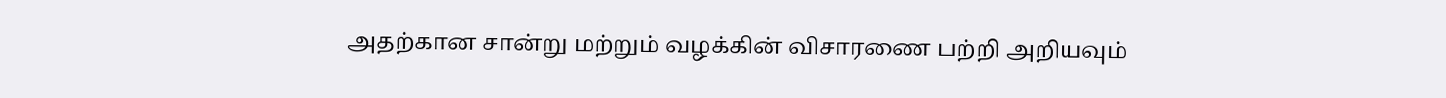அதற்கான சான்று மற்றும் வழக்கின் விசாரணை பற்றி அறியவும்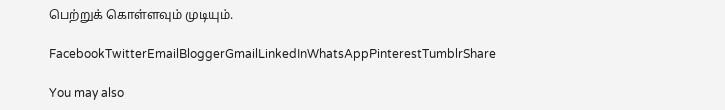பெற்றுக் கொள்ளவும் முடியும்.

FacebookTwitterEmailBloggerGmailLinkedInWhatsAppPinterestTumblrShare

You may also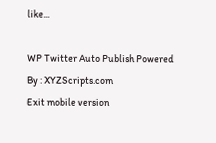like...

WP Twitter Auto Publish Powered By : XYZScripts.com
Exit mobile version